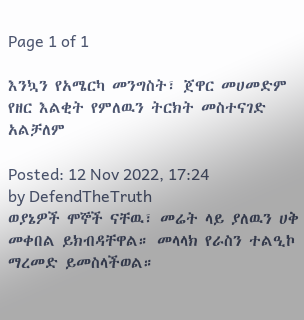Page 1 of 1

እንኳን የአሜርካ መንግስት፣ ጀዋር መሀመድም የዘር እልቂት የምለዉን ትርክት መስተናገድ አልቻለም

Posted: 12 Nov 2022, 17:24
by DefendTheTruth
ወያኔዎች ሞኞች ናቸዉ፣ መሬት ላይ ያለዉን ሀቅ መቀበል ይክብዳቸዋል። መላላክ የራስን ተልዒኮ ማረመድ ይመስላችወል።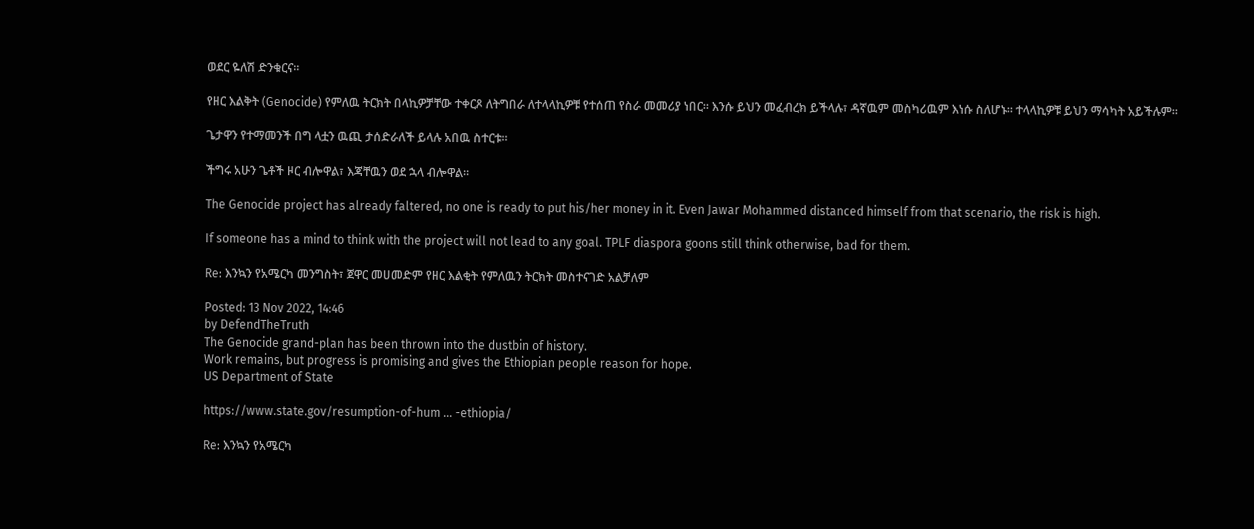ወደር ዬለሽ ድንቁርና።

የዘር እልቅት (Genocide) የምለዉ ትርክት በላኪዎቻቸው ተቀርጾ ለትግበራ ለተላላኪዎቹ የተሰጠ የስራ መመሪያ ነበር። እንሱ ይህን መፈብረክ ይችላሉ፣ ዳኛዉም መስካሪዉም እነሱ ስለሆኑ። ተላላኪዎቹ ይህን ማሳካት አይችሉም።

ጌታዋን የተማመንች በግ ላቷን ዉጪ ታሰድራለች ይላሉ አበዉ ስተርቱ።

ችግሩ አሁን ጌቶች ዞር ብሎዋል፣ እጃቸዉን ወደ ኋላ ብሎዋል።

The Genocide project has already faltered, no one is ready to put his/her money in it. Even Jawar Mohammed distanced himself from that scenario, the risk is high.

If someone has a mind to think with the project will not lead to any goal. TPLF diaspora goons still think otherwise, bad for them.

Re: እንኳን የአሜርካ መንግስት፣ ጀዋር መሀመድም የዘር እልቂት የምለዉን ትርክት መስተናገድ አልቻለም

Posted: 13 Nov 2022, 14:46
by DefendTheTruth
The Genocide grand-plan has been thrown into the dustbin of history.
Work remains, but progress is promising and gives the Ethiopian people reason for hope.
US Department of State

https://www.state.gov/resumption-of-hum ... -ethiopia/

Re: እንኳን የአሜርካ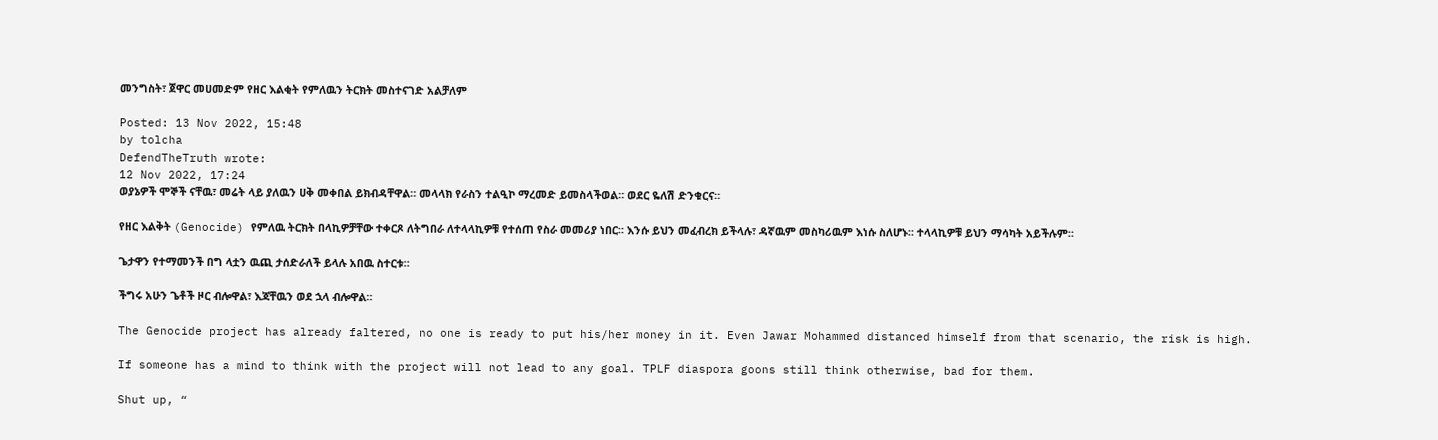መንግስት፣ ጀዋር መሀመድም የዘር እልቂት የምለዉን ትርክት መስተናገድ አልቻለም

Posted: 13 Nov 2022, 15:48
by tolcha
DefendTheTruth wrote:
12 Nov 2022, 17:24
ወያኔዎች ሞኞች ናቸዉ፣ መሬት ላይ ያለዉን ሀቅ መቀበል ይክብዳቸዋል። መላላክ የራስን ተልዒኮ ማረመድ ይመስላችወል። ወደር ዬለሽ ድንቁርና።

የዘር እልቅት (Genocide) የምለዉ ትርክት በላኪዎቻቸው ተቀርጾ ለትግበራ ለተላላኪዎቹ የተሰጠ የስራ መመሪያ ነበር። እንሱ ይህን መፈብረክ ይችላሉ፣ ዳኛዉም መስካሪዉም እነሱ ስለሆኑ። ተላላኪዎቹ ይህን ማሳካት አይችሉም።

ጌታዋን የተማመንች በግ ላቷን ዉጪ ታሰድራለች ይላሉ አበዉ ስተርቱ።

ችግሩ አሁን ጌቶች ዞር ብሎዋል፣ እጃቸዉን ወደ ኋላ ብሎዋል።

The Genocide project has already faltered, no one is ready to put his/her money in it. Even Jawar Mohammed distanced himself from that scenario, the risk is high.

If someone has a mind to think with the project will not lead to any goal. TPLF diaspora goons still think otherwise, bad for them.

Shut up, “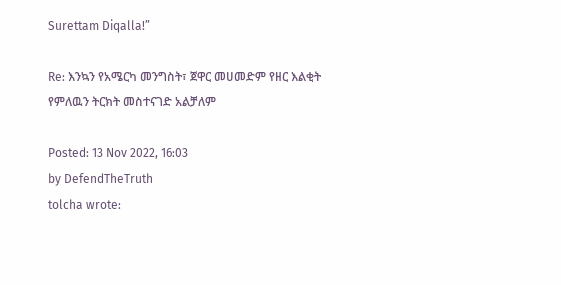Surettam Diqalla!”

Re: እንኳን የአሜርካ መንግስት፣ ጀዋር መሀመድም የዘር እልቂት የምለዉን ትርክት መስተናገድ አልቻለም

Posted: 13 Nov 2022, 16:03
by DefendTheTruth
tolcha wrote: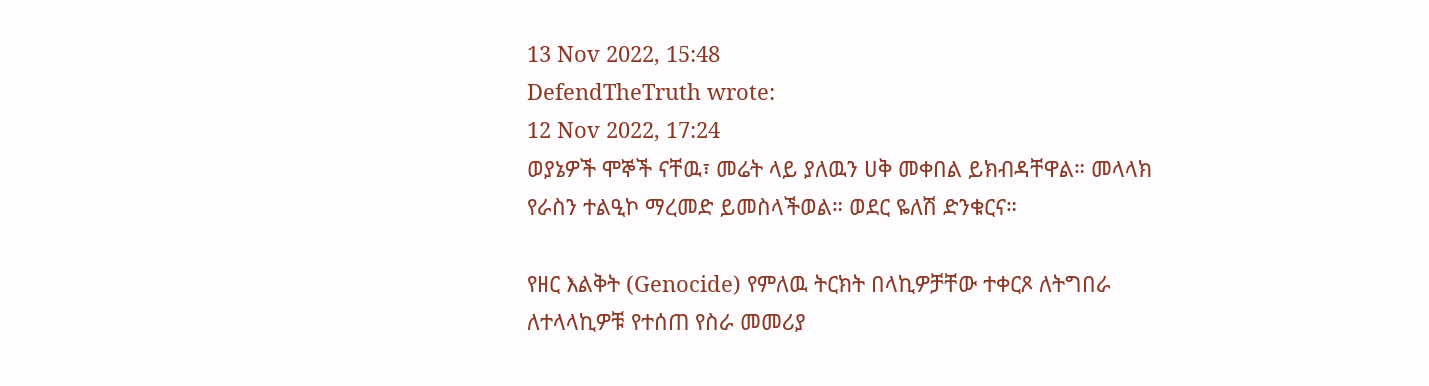13 Nov 2022, 15:48
DefendTheTruth wrote:
12 Nov 2022, 17:24
ወያኔዎች ሞኞች ናቸዉ፣ መሬት ላይ ያለዉን ሀቅ መቀበል ይክብዳቸዋል። መላላክ የራስን ተልዒኮ ማረመድ ይመስላችወል። ወደር ዬለሽ ድንቁርና።

የዘር እልቅት (Genocide) የምለዉ ትርክት በላኪዎቻቸው ተቀርጾ ለትግበራ ለተላላኪዎቹ የተሰጠ የስራ መመሪያ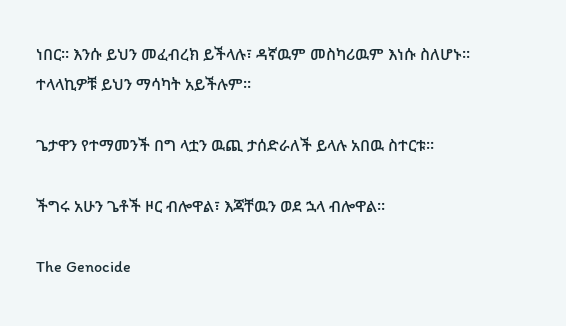ነበር። እንሱ ይህን መፈብረክ ይችላሉ፣ ዳኛዉም መስካሪዉም እነሱ ስለሆኑ። ተላላኪዎቹ ይህን ማሳካት አይችሉም።

ጌታዋን የተማመንች በግ ላቷን ዉጪ ታሰድራለች ይላሉ አበዉ ስተርቱ።

ችግሩ አሁን ጌቶች ዞር ብሎዋል፣ እጃቸዉን ወደ ኋላ ብሎዋል።

The Genocide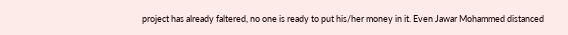project has already faltered, no one is ready to put his/her money in it. Even Jawar Mohammed distanced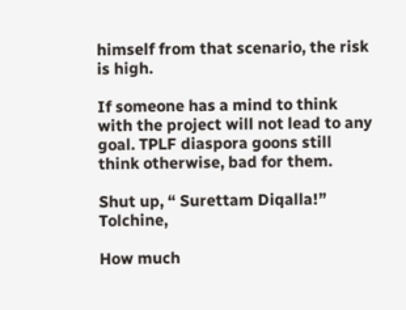himself from that scenario, the risk is high.

If someone has a mind to think with the project will not lead to any goal. TPLF diaspora goons still think otherwise, bad for them.

Shut up, “ Surettam Diqalla!”
Tolchine,

How much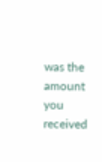was the amount you received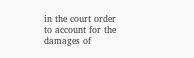in the court order to account for the damages of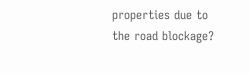properties due to the road blockage?